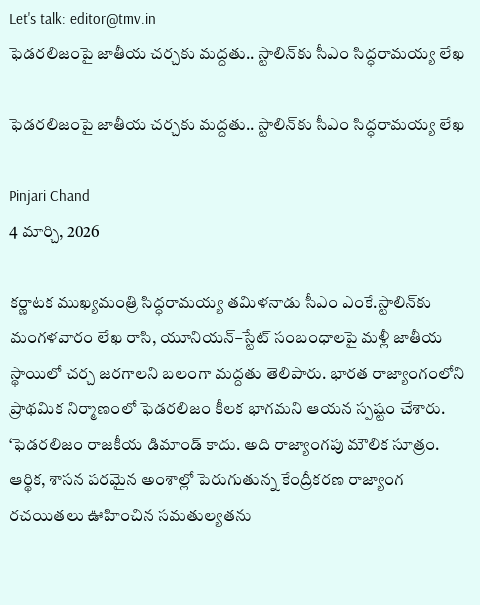Let's talk: editor@tmv.in
ఫెడరలిజంపై జాతీయ చర్చకు మద్దతు.. స్టాలిన్‌కు సీఎం సిద్ధరామయ్య లేఖ

ఫెడరలిజంపై జాతీయ చర్చకు మద్దతు.. స్టాలిన్‌కు సీఎం సిద్ధరామయ్య లేఖ

Pinjari Chand
4 మార్చి, 2026

కర్ణాటక ముఖ్యమంత్రి సిద్ధరామయ్య తమిళనాడు సీఎం ఎంకే.స్టాలిన్‌కు మంగళవారం లేఖ రాసి, యూనియన్–స్టేట్ సంబంధాలపై మళ్లీ జాతీయ స్థాయిలో చర్చ జరగాలని బలంగా మద్దతు తెలిపారు. భారత రాజ్యాంగంలోని ప్రాథమిక నిర్మాణంలో ఫెడరలిజం కీలక భాగమని ఆయన స్పష్టం చేశారు. ‘ఫెడరలిజం రాజకీయ డిమాండ్ కాదు. అది రాజ్యాంగపు మౌలిక సూత్రం. ఆర్థిక, శాసన పరమైన అంశాల్లో పెరుగుతున్న కేంద్రీకరణ రాజ్యాంగ రచయితలు ఊహించిన సమతుల్యతను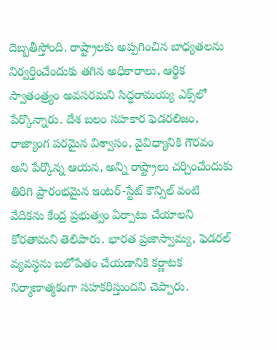దెబ్బతీస్తోంది. రాష్ట్రాలకు అప్పగించిన బాధ్యతలను నిర్వర్తించేందుకు తగిన అధికారాలు, ఆర్థిక స్వాతంత్ర్యం అవసరమని సిద్ధరామయ్య ఎక్స్‌లో పేర్కొన్నారు. దేశ బలం సహకార ఫెడరలిజం, రాజ్యాంగ పరమైన విశ్వాసం, వైవిధ్యానికి గౌరవం అని పేర్కొన్న ఆయన, అన్ని రాష్ట్రాలు చర్చించేందుకు తిరిగి ప్రారంభమైన ఇంటర్-స్టేట్ కౌన్సిల్ వంటి వేదికను కేంద్ర ప్రభుత్వం ఏర్పాటు చేయాలని కోరతామని తెలిపారు. భారత ప్రజాస్వామ్య, ఫెడరల్ వ్యవస్థను బలోపేతం చేయడానికి కర్ణాటక నిర్మాణాత్మకంగా సహకరిస్తుందని చెప్పారు.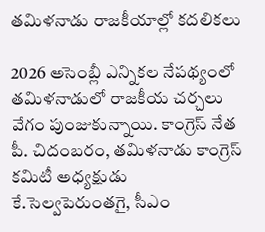తమిళనాడు రాజకీయాల్లో కదలికలు

2026 అసెంబ్లీ ఎన్నికల నేపథ్యంలో తమిళనాడులో రాజకీయ చర్చలు వేగం పుంజుకున్నాయి. కాంగ్రెస్ నేత పీ. చిదంబరం, తమిళనాడు కాంగ్రెస్ కమిటీ అధ్యక్షుడు కే.సెల్వపెరుంతగై, సీఎం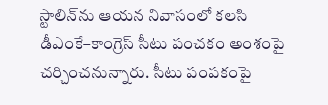స్టాలిన్‌ను ఆయన నివాసంలో కలసి డీఎంకే–కాంగ్రెస్ సీటు పంచకం అంశంపై చర్చించనున్నారు. సీటు పంపకంపై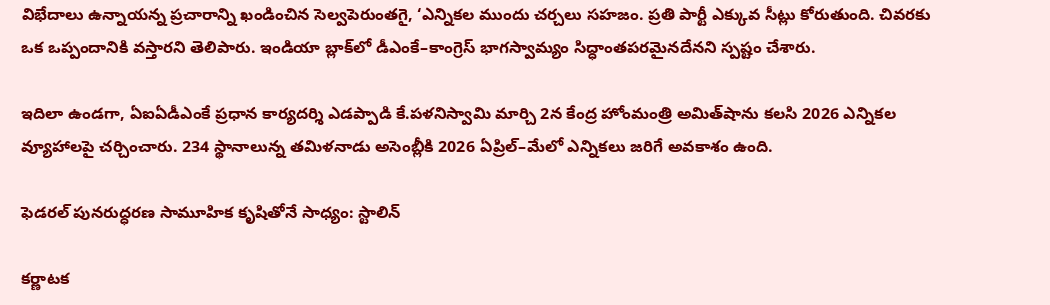విభేదాలు ఉన్నాయన్న ప్రచారాన్ని ఖండించిన సెల్వపెరుంతగై, ‘ఎన్నికల ముందు చర్చలు సహజం. ప్రతి పార్టీ ఎక్కువ సీట్లు కోరుతుంది. చివరకు ఒక ఒప్పందానికి వస్తారని తెలిపారు. ఇండియా బ్లాక్‌లో డీఎంకే–కాంగ్రెస్ భాగస్వామ్యం సిద్ధాంతపరమైనదేనని స్పష్టం చేశారు.

ఇదిలా ఉండగా, ఏఐఏడీఎంకే ప్రధాన కార్యదర్శి ఎడప్పాడి కే.పళనిస్వామి మార్చి 2న కేంద్ర హోంమంత్రి అమిత్‌షాను కలసి 2026 ఎన్నికల వ్యూహాలపై చర్చించారు. 234 స్థానాలున్న తమిళనాడు అసెంబ్లీకి 2026 ఏప్రిల్–మేలో ఎన్నికలు జరిగే అవకాశం ఉంది.

ఫెడరల్ పునరుద్ధరణ సామూహిక కృషితోనే సాధ్యం: స్టాలిన్

కర్ణాటక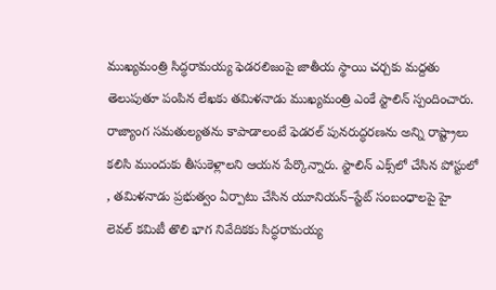ముఖ్యమంత్రి సిద్ధరామయ్య ఫెడరలిజంపై జాతీయ స్థాయి చర్చకు మద్దతు తెలుపుతూ పంపిన లేఖకు తమిళనాడు ముఖ్యమంత్రి ఎంకే స్టాలిన్ స్పందించారు. రాజ్యాంగ సమతుల్యతను కాపాడాలంటే ఫెడరల్ పునరుద్ధరణను అన్ని రాష్ట్రాలు కలిసి ముందుకు తీసుకెళ్లాలని ఆయన పేర్కొన్నారు. స్టాలిన్ ఎక్స్‌లో చేసిన పోస్టులో , తమిళనాడు ప్రభుత్వం ఏర్పాటు చేసిన యూనియన్–స్టేట్ సంబంధాలపై హై లెవల్ కమిటీ తొలి భాగ నివేదికకు సిద్ధరామయ్య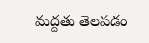మద్దతు తెలపడం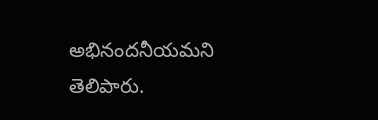అభినందనీయమని తెలిపారు.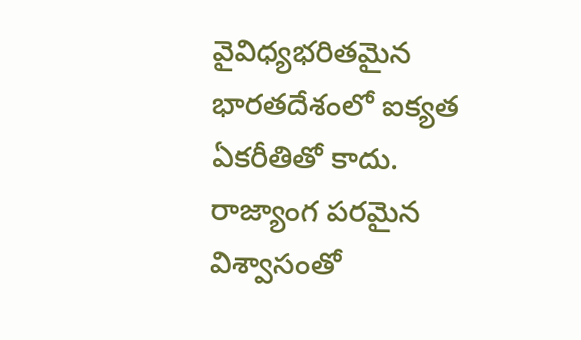వైవిధ్యభరితమైన భారతదేశంలో ఐక్యత ఏకరీతితో కాదు. రాజ్యాంగ పరమైన విశ్వాసంతో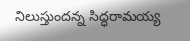నిలుస్తుందన్న సిద్ధరామయ్య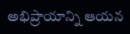అభిప్రాయాన్ని ఆయన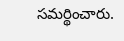సమర్థించారు.